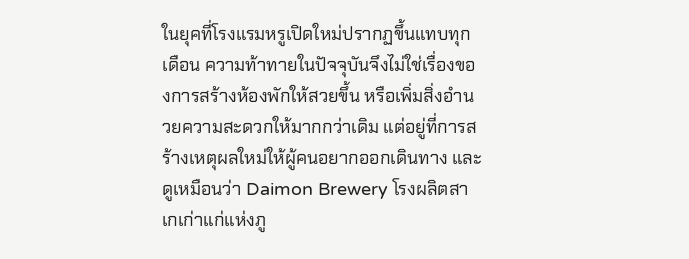ในยุคที่โรงแรมหรูเปิดใหม่ปรากฏขึ้นแทบทุกเดือน ความท้าทายในปัจจุบันจึงไม่ใช่เรื่องของการสร้างห้องพักให้สวยขึ้น หรือเพิ่มสิ่งอำนวยความสะดวกให้มากกว่าเดิม แต่อยู่ที่การสร้างเหตุผลใหม่ให้ผู้คนอยากออกเดินทาง และดูเหมือนว่า Daimon Brewery โรงผลิตสาเกเก่าแก่แห่งภู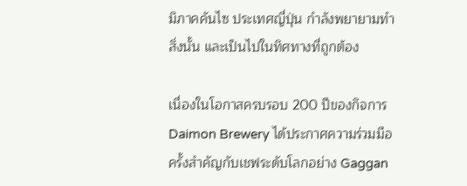มิภาคคันไซ ประเทศญี่ปุ่น กำลังพยายามทำสิ่งนั้น และเป็นไปในทิศทางที่ถูกต้อง

เนื่องในโอกาสครบรอบ 200 ปีของกิจการ Daimon Brewery ได้ประกาศความร่วมมือครั้งสำคัญกับเชฟระดับโลกอย่าง Gaggan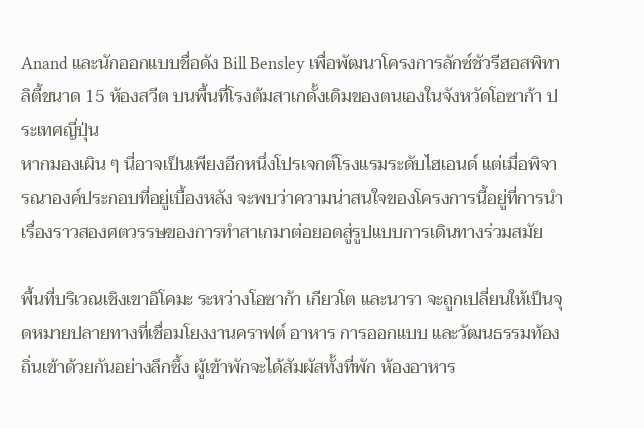Anand และนักออกแบบชื่อดัง Bill Bensley เพื่อพัฒนาโครงการลักซ์ชัวรีฮอสพิทาลิตี้ขนาด 15 ห้องสวีต บนพื้นที่โรงต้มสาเกดั้งเดิมของตนเองในจังหวัดโอซาก้า ประเทศญี่ปุ่น
หากมองเผิน ๆ นี่อาจเป็นเพียงอีกหนึ่งโปรเจกต์โรงแรมระดับไฮเอนด์ แต่เมื่อพิจารณาองค์ประกอบที่อยู่เบื้องหลัง จะพบว่าความน่าสนใจของโครงการนี้อยู่ที่การนำเรื่องราวสองศตวรรษของการทำสาเกมาต่อยอดสู่รูปแบบการเดินทางร่วมสมัย

พื้นที่บริเวณเชิงเขาอิโคมะ ระหว่างโอซาก้า เกียวโต และนารา จะถูกเปลี่ยนให้เป็นจุดหมายปลายทางที่เชื่อมโยงงานคราฟต์ อาหาร การออกแบบ และวัฒนธรรมท้องถิ่นเข้าด้วยกันอย่างลึกซึ้ง ผู้เข้าพักจะได้สัมผัสทั้งที่พัก ห้องอาหาร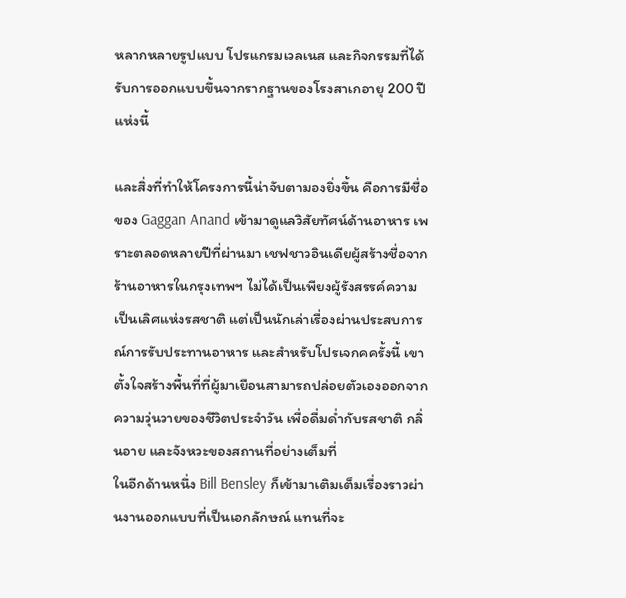หลากหลายรูปแบบ โปรแกรมเวลเนส และกิจกรรมที่ได้รับการออกแบบขึ้นจากรากฐานของโรงสาเกอายุ 200 ปีแห่งนี้

และสิ่งที่ทำให้โครงการนี้น่าจับตามองยิ่งขึ้น คือการมีชื่อของ Gaggan Anand เข้ามาดูแลวิสัยทัศน์ด้านอาหาร เพราะตลอดหลายปีที่ผ่านมา เชฟชาวอินเดียผู้สร้างชื่อจากร้านอาหารในกรุงเทพฯ ไม่ได้เป็นเพียงผู้รังสรรค์ความเป็นเลิศแห่งรสชาติ แต่เป็นนักเล่าเรื่องผ่านประสบการณ์การรับประทานอาหาร และสำหรับโปรเจกคครั้งนี้ เขาตั้งใจสร้างพื้นที่ที่ผู้มาเยือนสามารถปล่อยตัวเองออกจากความวุ่นวายของชีวิตประจำวัน เพื่อดื่มด่ำกับรสชาติ กลิ่นอาย และจังหวะของสถานที่อย่างเต็มที่
ในอีกด้านหนึ่ง Bill Bensley ก็เข้ามาเติมเต็มเรื่องราวผ่านงานออกแบบที่เป็นเอกลักษณ์ แทนที่จะ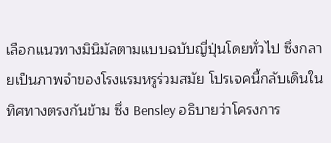เลือกแนวทางมินิมัลตามแบบฉบับญี่ปุ่นโดยทั่วไป ซึ่งกลายเป็นภาพจำของโรงแรมหรูร่วมสมัย โปรเจคนี้กลับเดินในทิศทางตรงกันข้าม ซึ่ง Bensley อธิบายว่าโครงการ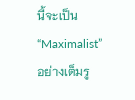นี้จะเป็น “Maximalist” อย่างเต็มรู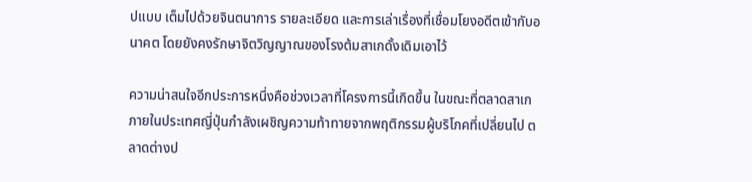ปแบบ เต็มไปด้วยจินตนาการ รายละเอียด และการเล่าเรื่องที่เชื่อมโยงอดีตเข้ากับอนาคต โดยยังคงรักษาจิตวิญญาณของโรงต้มสาเกดั้งเดิมเอาไว้

ความน่าสนใจอีกประการหนึ่งคือช่วงเวลาที่โครงการนี้เกิดขึ้น ในขณะที่ตลาดสาเกภายในประเทศญี่ปุ่นกำลังเผชิญความท้าทายจากพฤติกรรมผู้บริโภคที่เปลี่ยนไป ตลาดต่างป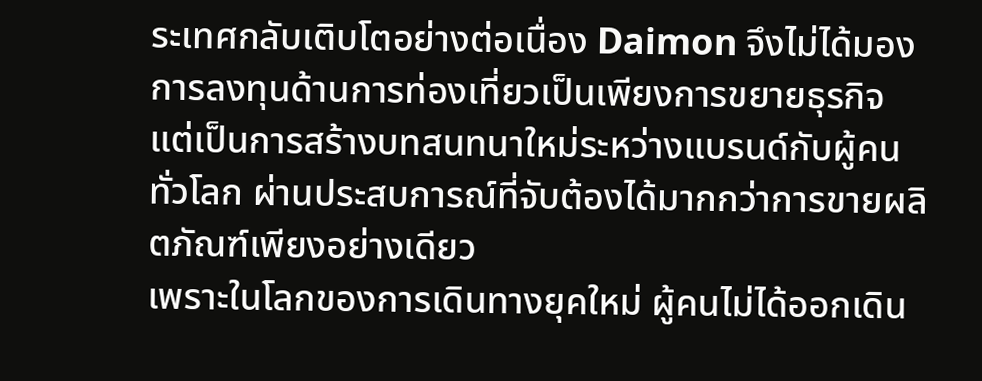ระเทศกลับเติบโตอย่างต่อเนื่อง Daimon จึงไม่ได้มองการลงทุนด้านการท่องเที่ยวเป็นเพียงการขยายธุรกิจ แต่เป็นการสร้างบทสนทนาใหม่ระหว่างแบรนด์กับผู้คนทั่วโลก ผ่านประสบการณ์ที่จับต้องได้มากกว่าการขายผลิตภัณฑ์เพียงอย่างเดียว
เพราะในโลกของการเดินทางยุคใหม่ ผู้คนไม่ได้ออกเดิน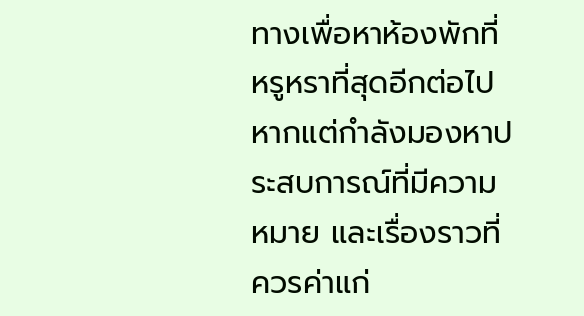ทางเพื่อหาห้องพักที่หรูหราที่สุดอีกต่อไป หากแต่กำลังมองหาประสบการณ์ที่มีความหมาย และเรื่องราวที่ควรค่าแก่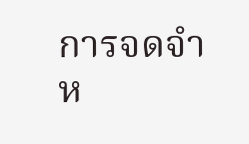การจดจำห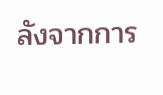ลังจากการ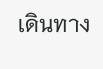เดินทาง